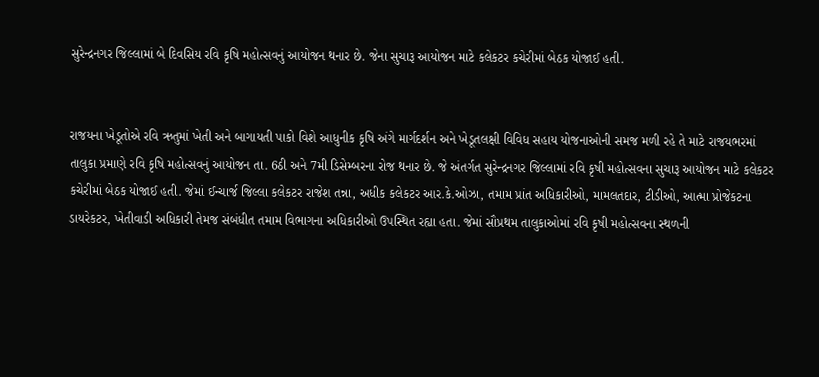સુરેન્દ્રનગર જિલ્લામાં બે દિવસિય રવિ કૃષિ મહોત્સવનું આયોજન થનાર છે. જેના સુચારૂ આયોજન માટે કલેકટર કચેરીમાં બેઠક યોજાઈ હતી.


રાજયના ખેડૂતોએ રવિ ઋતુમાં ખેતી અને બાગાયતી પાકો વિશે આધુનીક કૃષિ અંગે માર્ગદર્શન અને ખેડૂતલક્ષી વિવિધ સહાય યોજનાઓની સમજ મળી રહે તે માટે રાજયભરમાં તાલુકા પ્રમાણે રવિ કૃષિ મહોત્સવનું આયોજન તા. 6ઠી અને 7મી ડિસેમ્બરના રોજ થનાર છે. જે અંતર્ગત સુરેન્દ્રનગર જિલ્લામાં રવિ કૃષી મહોત્સવના સુચારૂ આયોજન માટે કલેકટર કચેરીમાં બેઠક યોજાઈ હતી. જેમાં ઈન્ચાર્જ જિલ્લા કલેકટર રાજેશ તન્ના, અધીક કલેકટર આર.કે.ઓઝા, તમામ પ્રાંત અધિકારીઓ, મામલતદાર, ટીડીઓ, આત્મા પ્રોજેકટના ડાયરેકટર, ખેતીવાડી અધિકારી તેમજ સંબંધીત તમામ વિભાગના અધિકારીઓ ઉપસ્થિત રહ્યા હતા. જેમાં સૌપ્રથમ તાલુકાઓમાં રવિ કૃષી મહોત્સવના સ્થળની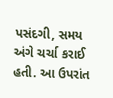પસંદગી, સમય અંગે ચર્ચા કરાઈ હતી. આ ઉપરાંત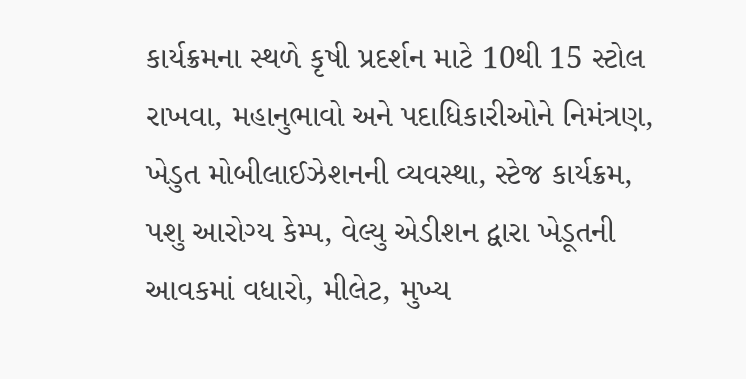કાર્યક્રમના સ્થળે કૃષી પ્રદર્શન માટે 10થી 15 સ્ટોલ રાખવા, મહાનુભાવો અને પદાધિકારીઓને નિમંત્રણ, ખેડુત મોબીલાઈઝેશનની વ્યવસ્થા, સ્ટેજ કાર્યક્રમ, પશુ આરોગ્ય કેમ્પ, વેલ્યુ એડીશન દ્વારા ખેડૂતની આવકમાં વધારો, મીલેટ, મુખ્ય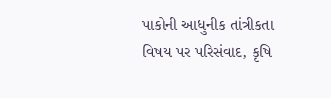પાકોની આધુનીક તાંત્રીકતા વિષય પર પરિસંવાદ, કૃષિ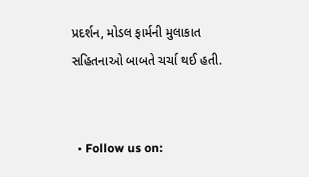પ્રદર્શન, મોડલ ફાર્મની મુલાકાત સહિતનાઓ બાબતે ચર્ચા થઈ હતી.


  • Follow us on: